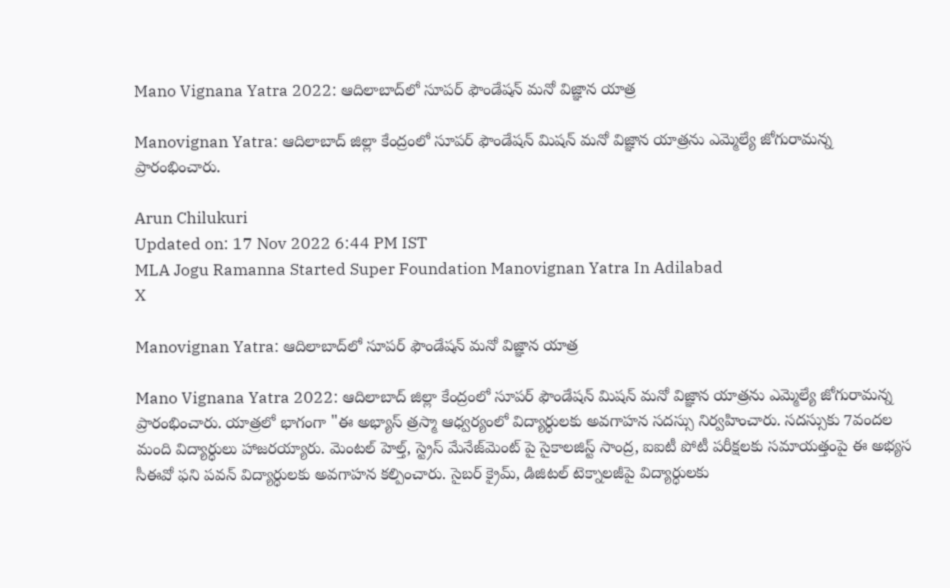Mano Vignana Yatra 2022: ఆదిలాబాద్‌లో సూపర్ ఫౌండేషన్ మనో విజ్ఞాన యాత్ర

Manovignan Yatra: ఆదిలాబాద్ జిల్లా కేంద్రంలో సూపర్ ఫౌండేషన్ మిషన్ మనో విజ్ఞాన యాత్రను ఎమ్మెల్యే జోగురామన్న ప్రారంభించారు.

Arun Chilukuri
Updated on: 17 Nov 2022 6:44 PM IST
MLA Jogu Ramanna Started Super Foundation Manovignan Yatra In Adilabad
X

Manovignan Yatra: ఆదిలాబాద్‌లో సూపర్ ఫౌండేషన్ మనో విజ్ఞాన యాత్ర

Mano Vignana Yatra 2022: ఆదిలాబాద్ జిల్లా కేంద్రంలో సూపర్ ఫౌండేషన్ మిషన్ మనో విజ్ఞాన యాత్రను ఎమ్మెల్యే జోగురామన్న ప్రారంభించారు. యాత్రలో భాగంగా "ఈ అభ్యాస్ త్రస్మా ఆధ్వర్యంలో విద్యార్ధులకు అవగాహన సదస్సు నిర్వహించారు. సదస్సుకు 7వందల మంది విద్యార్ధులు హాజరయ్యారు. మెంటల్ హెల్త్, స్ట్రెస్ మేనేజ్‌మెంట్ పై సైకాలజిస్ట్ సాంద్ర, ఐఐటీ పోటీ పరీక్షలకు సమాయత్తంపై ఈ అభ్యస సీఈవో ఫని పవన్ విద్యార్ధులకు అవగాహన కల్పించారు. సైబర్ క్రైమ్, డిజిటల్ టెక్నాలజీపై విద్యార్ధులకు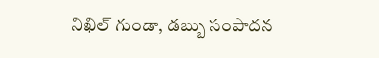నిఖిల్ గుండా, డబ్బు సంపాదన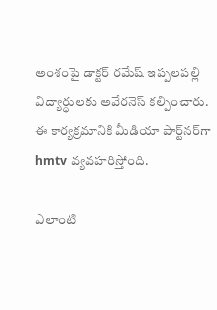అంశంపై డాక్టర్ రమేష్ ఇప్పలపల్లి విద్యార్ధులకు అవేరనెస్ కల్పించారు. ఈ కార్యక్రమానికి మీడియా పార్ట్‌నర్‌గా hmtv వ్యవహరిస్తోంది.

ఎలాంటి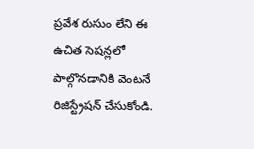ప్రవేశ రుసుం లేని ఈ ఉచిత సెషన్లలో పాల్గొనడానికి వెంటనే రిజిస్ట్రేషన్ చేసుకోండి.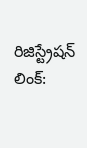రిజిస్ట్రేషన్ లింక్: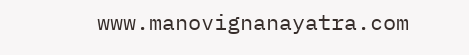www.manovignanayatra.com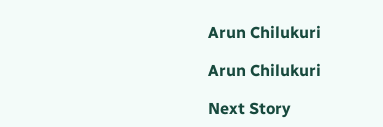Arun Chilukuri

Arun Chilukuri

Next Story